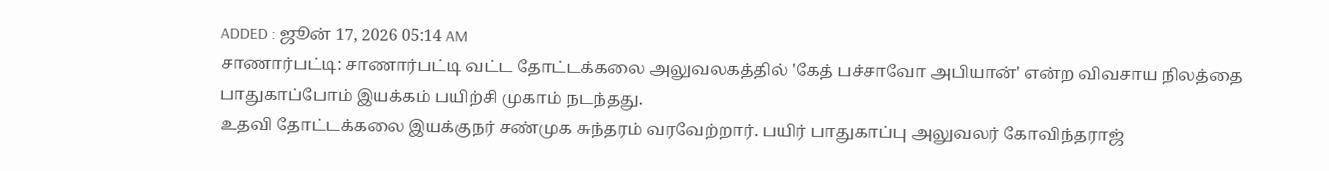ADDED : ஜூன் 17, 2026 05:14 AM
சாணார்பட்டி: சாணார்பட்டி வட்ட தோட்டக்கலை அலுவலகத்தில் 'கேத் பச்சாவோ அபியான்' என்ற விவசாய நிலத்தை பாதுகாப்போம் இயக்கம் பயிற்சி முகாம் நடந்தது.
உதவி தோட்டக்கலை இயக்குநர் சண்முக சுந்தரம் வரவேற்றார். பயிர் பாதுகாப்பு அலுவலர் கோவிந்தராஜ்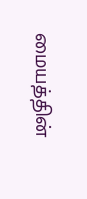மையத்தின்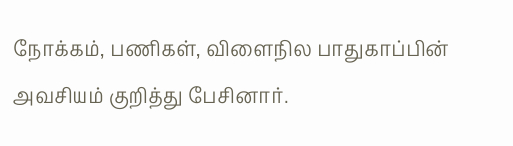நோக்கம், பணிகள், விளைநில பாதுகாப்பின் அவசியம் குறித்து பேசினார்.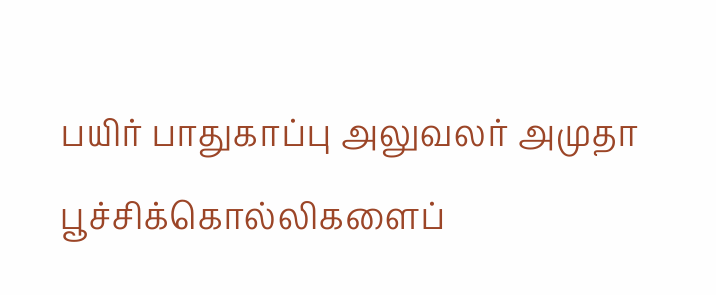பயிர் பாதுகாப்பு அலுவலர் அமுதா பூச்சிக்கொல்லிகளைப்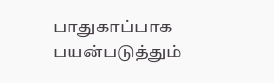பாதுகாப்பாக பயன்படுத்தும்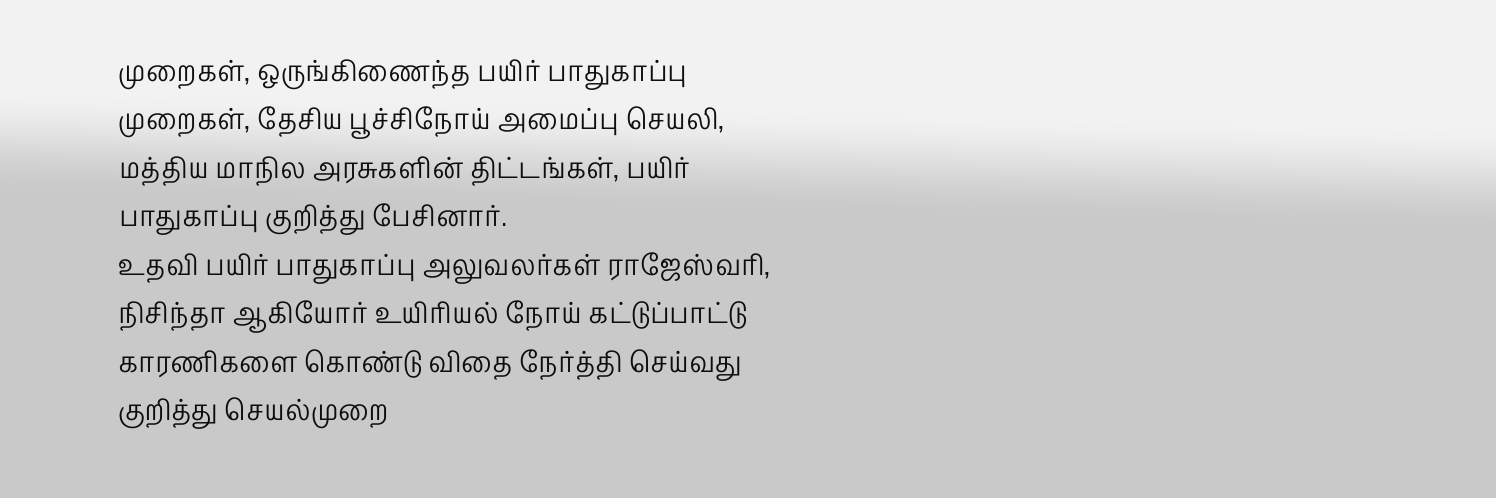முறைகள், ஒருங்கிணைந்த பயிர் பாதுகாப்பு முறைகள், தேசிய பூச்சிநோய் அமைப்பு செயலி, மத்திய மாநில அரசுகளின் திட்டங்கள், பயிர் பாதுகாப்பு குறித்து பேசினார்.
உதவி பயிர் பாதுகாப்பு அலுவலர்கள் ராஜேஸ்வரி, நிசிந்தா ஆகியோர் உயிரியல் நோய் கட்டுப்பாட்டு காரணிகளை கொண்டு விதை நேர்த்தி செய்வது குறித்து செயல்முறை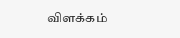விளக்கம்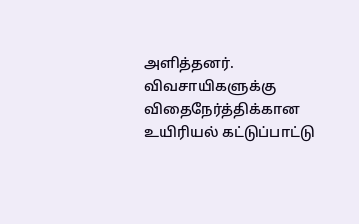அளித்தனர். விவசாயிகளுக்கு விதைநேர்த்திக்கான உயிரியல் கட்டுப்பாட்டு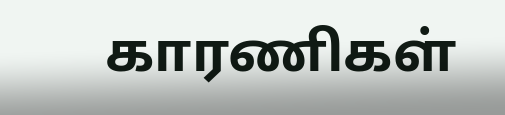காரணிகள்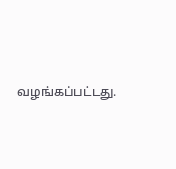வழங்கப்பட்டது.